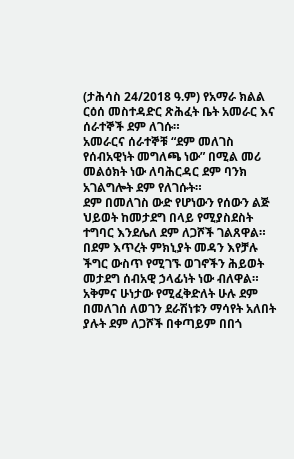(ታሕሳስ 24/2018 ዓ.ም) የአማራ ክልል ርዕሰ መስተዳድር ጽሕፈት ቤት አመራር እና ሰራተኞች ደም ለገሱ።
አመራርና ሰራተኞቹ “ደም መለገስ የሰብአዊነት መግለጫ ነው” በሚል መሪ መልዕክት ነው ለባሕርዳር ደም ባንክ አገልግሎት ደም የለገሱት።
ደም በመለገስ ውድ የሆነውን የሰውን ልጅ ህይወት ከመታደግ በላይ የሚያስደስት ተግባር እንደሌለ ደም ለጋሾች ገልጸዋል።
በደም እጥረት ምክኒያት መዳን እየቻሉ ችግር ውስጥ የሚገኙ ወገኖችን ሕይወት መታደግ ሰብአዊ ኃላፊነት ነው ብለዋል።
አቅምና ሁነታው የሚፈቅድለት ሁሉ ደም በመለገሰ ለወገን ደራሽነቱን ማሳየት አለበት ያሉት ደም ለጋሾች በቀጣይም በበጎ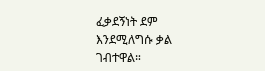ፈቃደኝነት ደም እንደሚለግሱ ቃል ገብተዋል።